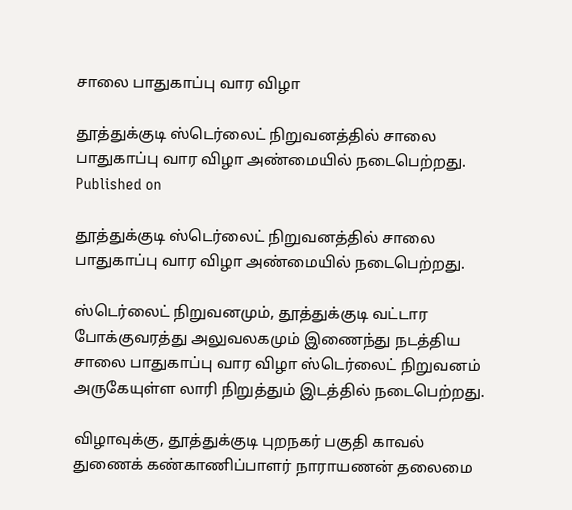சாலை பாதுகாப்பு வார விழா

தூத்துக்குடி ஸ்டெர்லைட் நிறுவனத்தில் சாலை பாதுகாப்பு வார விழா அண்மையில் நடைபெற்றது.
Published on

தூத்துக்குடி ஸ்டெர்லைட் நிறுவனத்தில் சாலை பாதுகாப்பு வார விழா அண்மையில் நடைபெற்றது.

ஸ்டெர்லைட் நிறுவனமும், தூத்துக்குடி வட்டார போக்குவரத்து அலுவலகமும் இணைந்து நடத்திய சாலை பாதுகாப்பு வார விழா ஸ்டெர்லைட் நிறுவனம் அருகேயுள்ள லாரி நிறுத்தும் இடத்தில் நடைபெற்றது.

விழாவுக்கு, தூத்துக்குடி புறநகர் பகுதி காவல் துணைக் கண்காணிப்பாளர் நாராயணன் தலைமை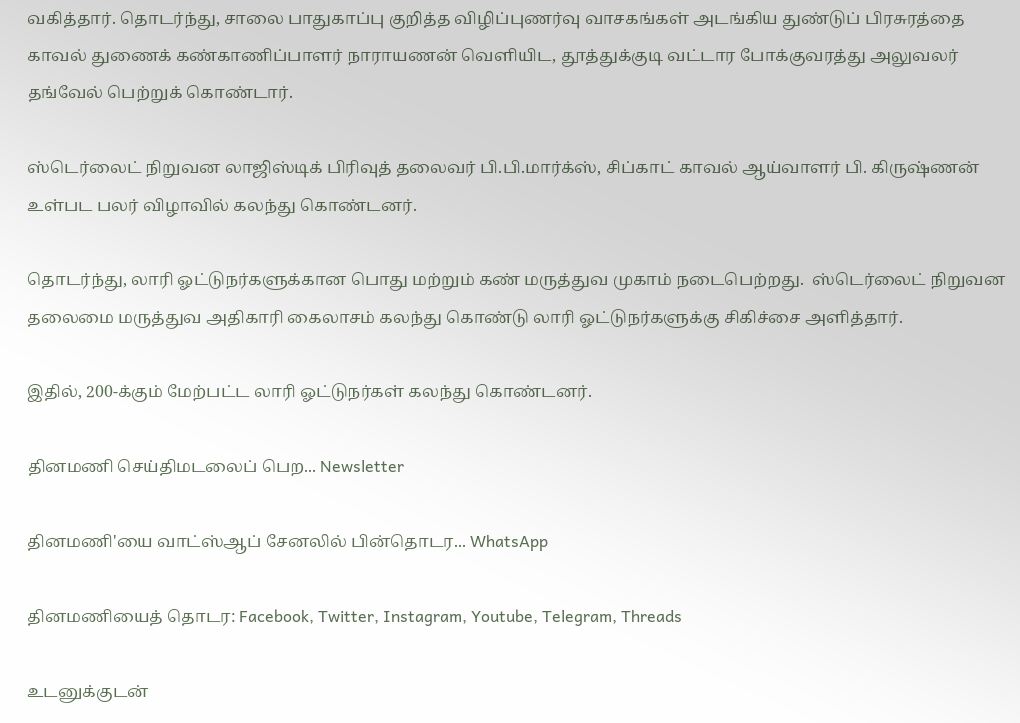வகித்தார். தொடர்ந்து, சாலை பாதுகாப்பு குறித்த விழிப்புணர்வு வாசகங்கள் அடங்கிய துண்டுப் பிரசுரத்தை காவல் துணைக் கண்காணிப்பாளர் நாராயணன் வெளியிட, தூத்துக்குடி வட்டார போக்குவரத்து அலுவலர் தங்வேல் பெற்றுக் கொண்டார்.

ஸ்டெர்லைட் நிறுவன லாஜிஸ்டிக் பிரிவுத் தலைவர் பி.பி.மார்க்ஸ், சிப்காட் காவல் ஆய்வாளர் பி. கிருஷ்ணன் உள்பட பலர் விழாவில் கலந்து கொண்டனர்.

தொடர்ந்து, லாரி ஓட்டுநர்களுக்கான பொது மற்றும் கண் மருத்துவ முகாம் நடைபெற்றது.  ஸ்டெர்லைட் நிறுவன தலைமை மருத்துவ அதிகாரி கைலாசம் கலந்து கொண்டு லாரி ஓட்டுநர்களுக்கு சிகிச்சை அளித்தார்.

இதில், 200-க்கும் மேற்பட்ட லாரி ஓட்டுநர்கள் கலந்து கொண்டனர்.

தினமணி செய்திமடலைப் பெற... Newsletter

தினமணி'யை வாட்ஸ்ஆப் சேனலில் பின்தொடர... WhatsApp

தினமணியைத் தொடர: Facebook, Twitter, Instagram, Youtube, Telegram, Threads

உடனுக்குடன்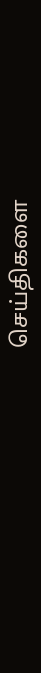செய்திகளை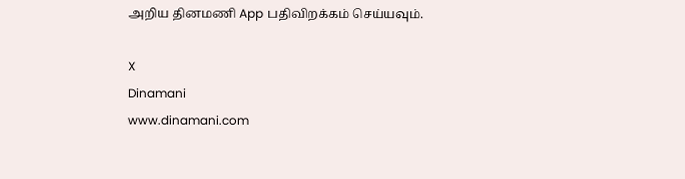அறிய தினமணி App பதிவிறக்கம் செய்யவும்.

X
Dinamani
www.dinamani.com